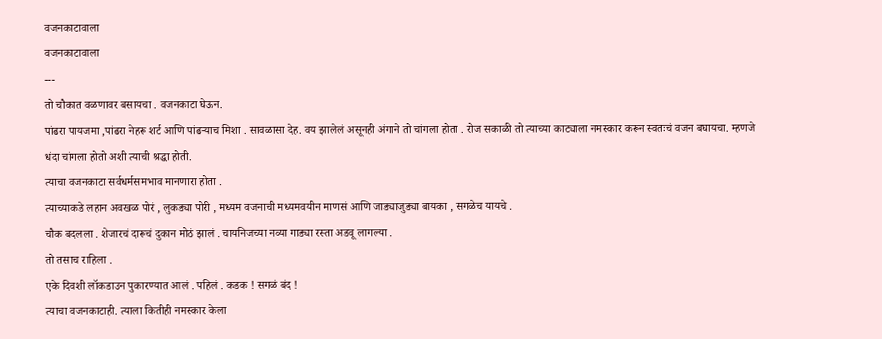वजनकाटावाला
वजनकाटावाला
---
तो चौकात वळणावर बसायचा . वजनकाटा घेऊन.
पांढरा पायजमा ,पांढरा नेहरू शर्ट आणि पांढऱ्याच मिशा . सावळासा देह. वय झालेलं असूनही अंगाने तो चांगला होता . रोज सकाळी तो त्याच्या काट्याला नमस्कार करून स्वतःचं वजन बघायचा. म्हणजे धंदा चांगला होतो अशी त्याची श्रद्धा होती.
त्याचा वजनकाटा सर्वधर्मसमभाव मानणारा होता .
त्याच्याकडे लहान अवखळ पोरं , लुकड्या पोरी , मध्यम वजनाची मध्यमवयीन माणसं आणि जाड्याजुड्या बायका , सगळेच यायचे .
चौक बदलला . शेजारचं दारूचं दुकान मोठं झालं . चायनिजच्या नव्या गाड्या रस्ता अडवू लागल्या .
तो तसाच राहिला .
एके दिवशी लॉकडाउन पुकारण्यात आलं . पहिलं . कडक ! सगळं बंद !
त्याचा वजनकाटाही. त्याला कितीही नमस्कार केला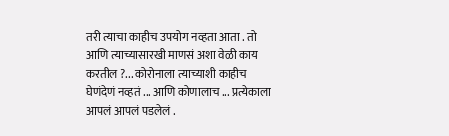तरी त्याचा काहीच उपयोग नव्हता आता . तो आणि त्याच्यासारखी माणसं अशा वेळी काय करतील ?... कोरोनाला त्याच्याशी काहीच घेणंदेणं नव्हतं ... आणि कोणालाच ... प्रत्येकाला आपलं आपलं पडलेलं .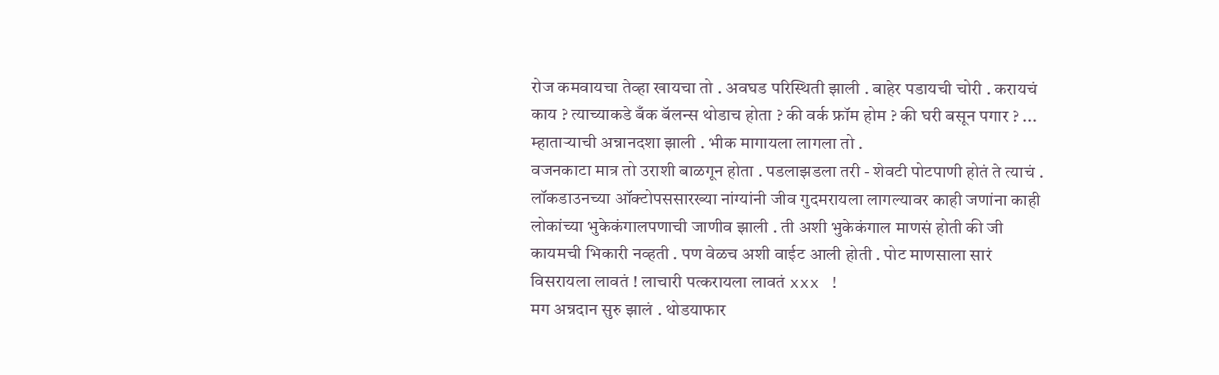रोज कमवायचा तेव्हा खायचा तो . अवघड परिस्थिती झाली . बाहेर पडायची चोरी . करायचं काय ? त्याच्याकडे बँक बॅलन्स थोडाच होता ? की वर्क फ्रॉम होम ? की घरी बसून पगार ? ...
म्हाताऱ्याची अन्नानदशा झाली . भीक मागायला लागला तो .
वजनकाटा मात्र तो उराशी बाळगून होता . पडलाझडला तरी - शेवटी पोटपाणी होतं ते त्याचं .
लॉकडाउनच्या ऑक्टोपससारख्या नांग्यांनी जीव गुदमरायला लागल्यावर काही जणांना काही लोकांच्या भुकेकंगालपणाची जाणीव झाली . ती अशी भुकेकंगाल माणसं होती की जी कायमची भिकारी नव्हती . पण वेळच अशी वाईट आली होती . पोट माणसाला सारं विसरायला लावतं ! लाचारी पत्करायला लावतं xxx !
मग अन्नदान सुरु झालं . थोडयाफार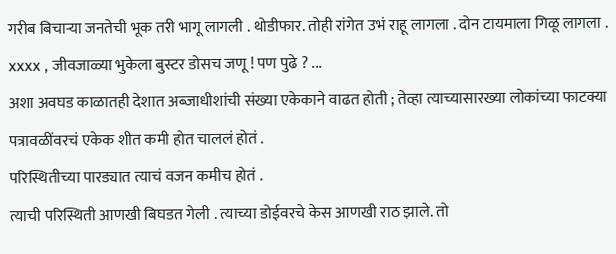गरीब बिचाऱ्या जनतेची भूक तरी भागू लागली . थोडीफार. तोही रांगेत उभं राहू लागला . दोन टायमाला गिळू लागला . xxxx , जीवजाळ्या भुकेला बुस्टर डोसच जणू ! पण पुढे ? ...
अशा अवघड काळातही देशात अब्जाधीशांची संख्या एकेकाने वाढत होती ; तेव्हा त्याच्यासारख्या लोकांच्या फाटक्या पत्रावळींवरचं एकेक शीत कमी होत चाललं होतं .
परिस्थितीच्या पारड्यात त्याचं वजन कमीच होतं .
त्याची परिस्थिती आणखी बिघडत गेली . त्याच्या डोईवरचे केस आणखी राठ झाले. तो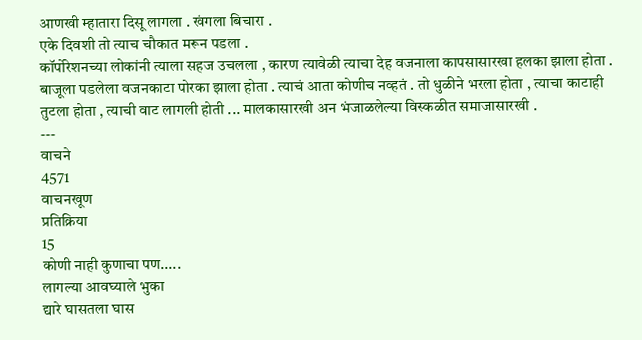आणखी म्हातारा दिसू लागला . खंगला बिचारा .
एके दिवशी तो त्याच चौकात मरून पडला .
कॉर्पोरेशनच्या लोकांनी त्याला सहज उचलला , कारण त्यावेळी त्याचा देह वजनाला कापसासारखा हलका झाला होता .
बाजूला पडलेला वजनकाटा पोरका झाला होता . त्याचं आता कोणीच नव्हतं . तो धुळीने भरला होता , त्याचा काटाही तुटला होता , त्याची वाट लागली होती ... मालकासारखी अन भंजाळलेल्या विस्कळीत समाजासारखी .
---
वाचने
4571
वाचनखूण
प्रतिक्रिया
15
कोणी नाही कुणाचा पण.....
लागल्या आवघ्याले भुका
द्यारे घासतला घास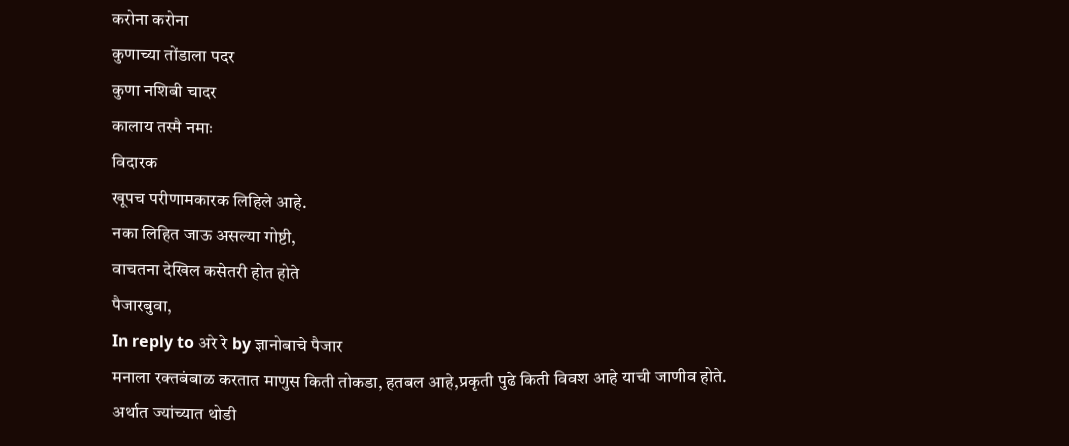करोना करोना
कुणाच्या तोंडाला पदर
कुणा नशिबी चादर
कालाय तस्मै नमाः
विदारक
खूपच परीणामकारक लिहिले आहे.
नका लिहित जाऊ असल्या गोष्टी,
वाचतना देखिल कसेतरी होत होते
पैजारबुवा,
In reply to अरे रे by ज्ञानोबाचे पैजार
मनाला रक्तबंबाळ करतात माणुस किती तोकडा, हतबल आहे,प्रकृती पुढे किती विवश आहे याची जाणीव होते. अर्थात ज्यांच्यात थोडी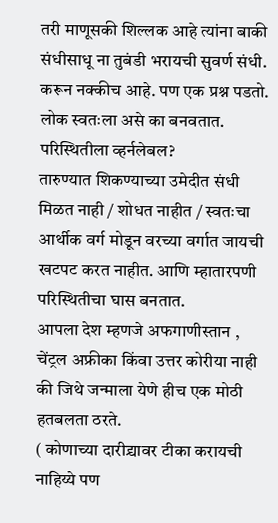तरी माणूसकी शिल्लक आहे त्यांना बाकी संधीसाधू ना तुबंडी भरायची सुवर्ण संधी.
करून नक्कीच आहे. पण एक प्रश्न पडतो.
लोक स्वतःला असे का बनवतात. परिस्थितीला व्हर्नलेबल?
तारुण्यात शिकण्याच्या उमेदीत संधी मिळत नाही / शोधत नाहीत / स्वतःचा आर्थीक वर्ग मोडून वरच्या वर्गात जायची खटपट करत नाहीत. आणि म्हातारपणी परिस्थितीचा घास बनतात.
आपला देश म्हणजे अफगाणीस्तान , चेंट्रल अफ्रीका किंवा उत्तर कोरीया नाही की जिथे जन्माला येणे हीच एक मोठी हतबलता ठरते.
( कोणाच्या दारीद्र्यावर टीका करायची नाहिय्ये पण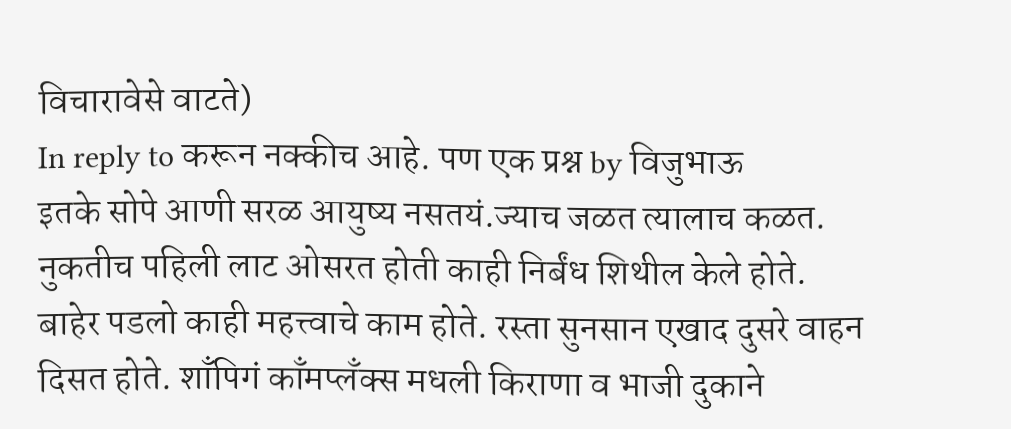विचारावेसे वाटते)
In reply to करून नक्कीच आहे. पण एक प्रश्न by विजुभाऊ
इतके सोपे आणी सरळ आयुष्य नसतयं.ज्याच जळत त्यालाच कळत.
नुकतीच पहिली लाट ओसरत होती काही निर्बंध शिथील केले होते. बाहेर पडलो काही महत्त्वाचे काम होते. रस्ता सुनसान एखाद दुसरे वाहन दिसत होते. शाँपिगं काँमप्लँक्स मधली किराणा व भाजी दुकाने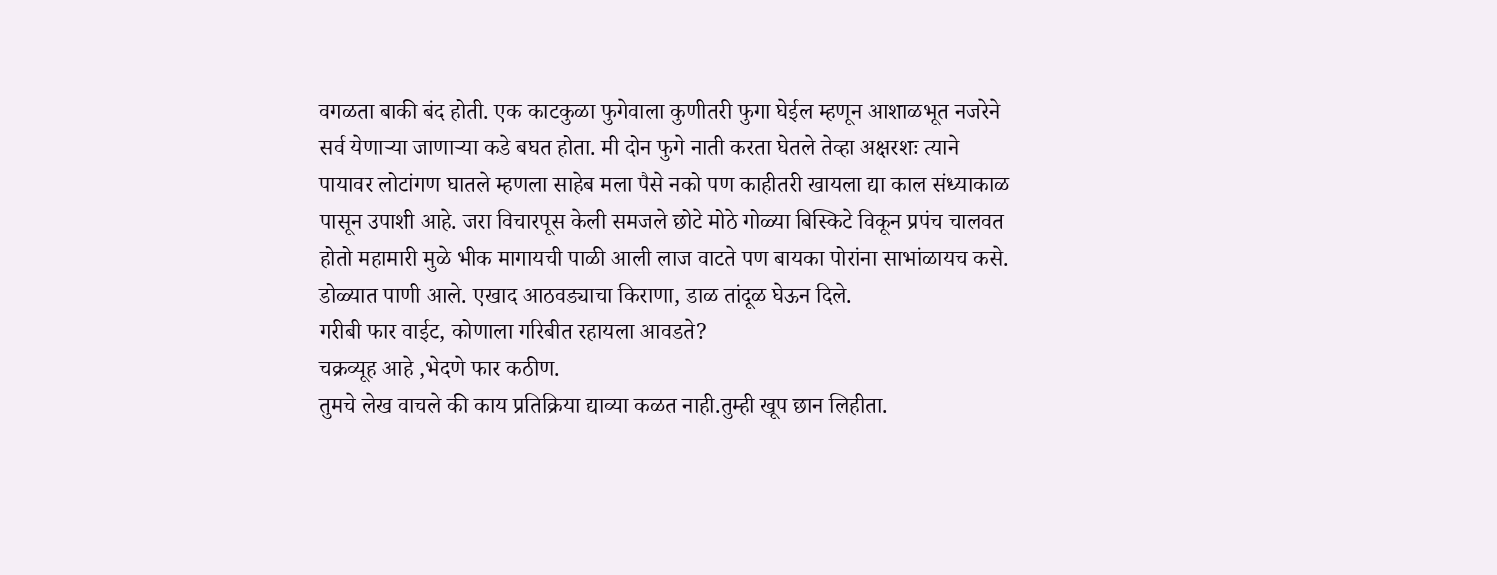वगळता बाकी बंद होती. एक काटकुळा फुगेवाला कुणीतरी फुगा घेईल म्हणून आशाळभूत नजरेने सर्व येणाऱ्या जाणाऱ्या कडे बघत होता. मी दोन फुगे नाती करता घेतले तेव्हा अक्षरशः त्याने पायावर लोटांगण घातले म्हणला साहेब मला पैसे नको पण काहीतरी खायला द्या काल संध्याकाळ पासून उपाशी आहे. जरा विचारपूस केली समजले छोटे मोठे गोळ्या बिस्किटे विकून प्रपंच चालवत होतो महामारी मुळे भीक मागायची पाळी आली लाज वाटते पण बायका पोरांना साभांळायच कसे.
डोळ्यात पाणी आले. एखाद आठवड्याचा किराणा, डाळ तांदूळ घेऊन दिले.
गरीबी फार वाईट, कोणाला गरिबीत रहायला आवडते?
चक्रव्यूह आहे ,भेदणे फार कठीण.
तुमचे लेख वाचले की काय प्रतिक्रिया द्याव्या कळत नाही.तुम्ही खूप छान लिहीता.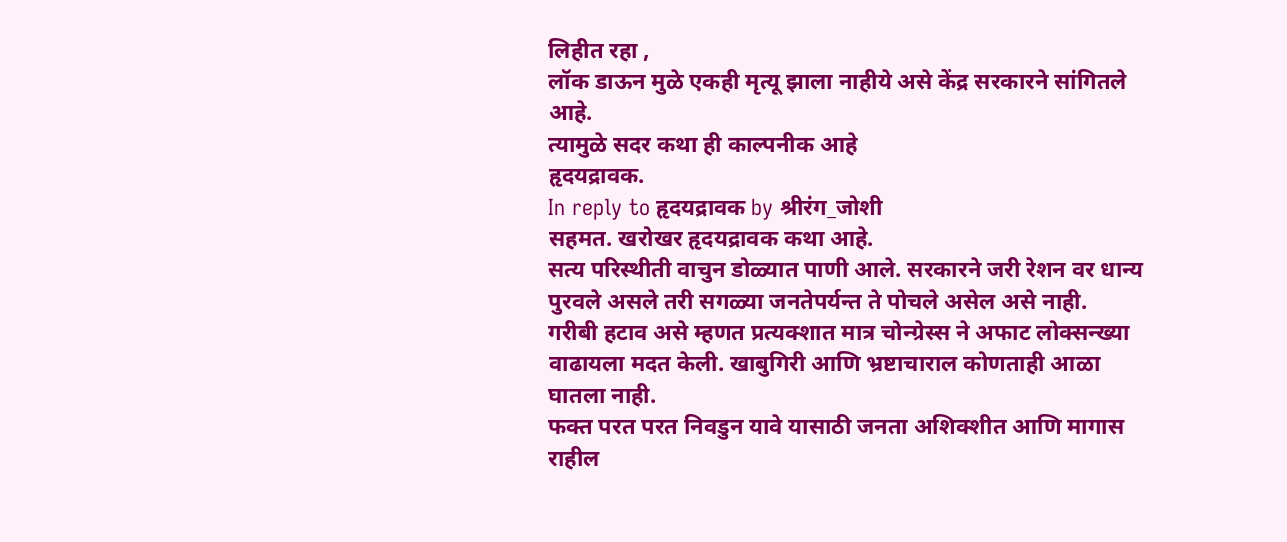लिहीत रहा ,
लॉक डाऊन मुळे एकही मृत्यू झाला नाहीये असे केंद्र सरकारने सांगितले आहे.
त्यामुळे सदर कथा ही काल्पनीक आहे
हृदयद्रावक.
In reply to हृदयद्रावक by श्रीरंग_जोशी
सहमत. खरोखर हृदयद्रावक कथा आहे.
सत्य परिस्थीती वाचुन डोळ्यात पाणी आले. सरकारने जरी रेशन वर धान्य पुरवले असले तरी सगळ्या जनतेपर्यन्त ते पोचले असेल असे नाही.
गरीबी हटाव असे म्हणत प्रत्यक्शात मात्र चोन्ग्रेस्स ने अफाट लोक्सन्ख्या वाढायला मदत केली. खाबुगिरी आणि भ्रष्टाचाराल कोणताही आळा घातला नाही.
फक्त परत परत निवडुन यावे यासाठी जनता अशिक्शीत आणि मागास राहील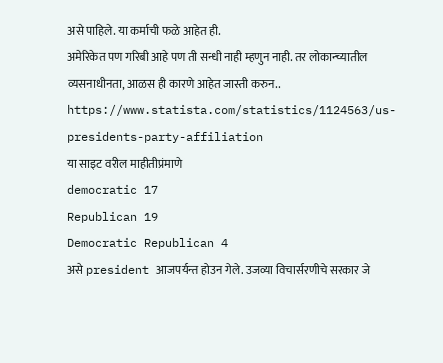असे पाहिले. या कर्माची फळे आहेत ही.
अमेरिकेत पण गरिबी आहे पण ती सन्धी नाही म्हणुन नाही. तर लोकान्च्यातील व्यसनाधीनता, आळस ही कारणे आहेत जास्ती करुन..
https://www.statista.com/statistics/1124563/us-presidents-party-affiliation
या साइट वरील माहीतीप्रंमाणे
democratic 17
Republican 19
Democratic Republican 4
असे president आजपर्यन्त होउन गेले. उजव्या विचार्सरणीचे सरकार जे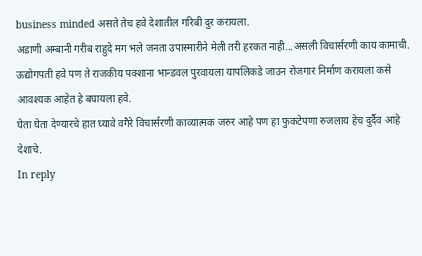business minded असते तेच हवे देशातील गरिबी दुर करायला.
अडाणी अम्बानी गरीब राहुदे मग भले जनता उपास्मारीने मेली तरी हरकत नाही...असली विचार्सरणी काय कामाची. ऊद्योगपती हवे पण ते राजकीय पक्शाना भान्डवल पुरवायला यापलिकडे जाउन रोजगार निर्माण करायला कसे आवश्यक आहेत हे बघायला हवे.
घेता घेता देण्यारचे हात घ्यावे वगैरे विचार्सरणी काव्यात्मक जरुर आहे पण हा फुकटेपणा रुजलाय हेच दुर्दैव आहे देशाचे.
In reply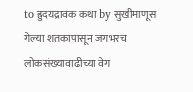to ह्रुदयद्रावक कथा by सुखीमाणूस
गेल्या शतकापासून जगभरच लोकसंख्यावाढीच्या वेग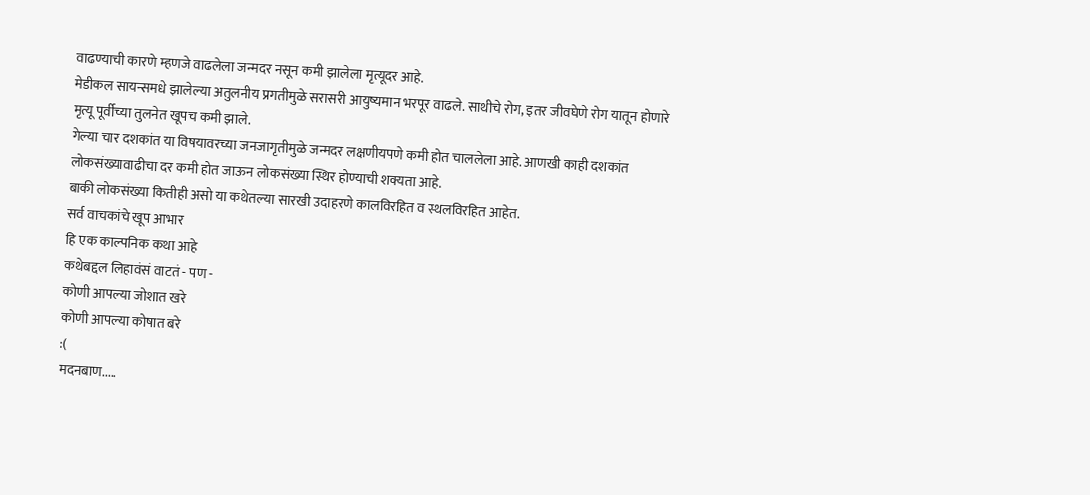वाढण्याची कारणे म्हणजे वाढलेला जन्मदर नसून कमी झालेला मृत्यूदर आहे.
मेडीकल सायन्समधे झालेल्या अतुलनीय प्रगतीमुळे सरासरी आयुष्यमान भरपूर वाढले. साथीचे रोग, इतर जीवघेणे रोग यातून होणारे मृत्यू पूर्वीच्या तुलनेत खूपच कमी झाले.
गेल्या चार दशकांत या विषयावरच्या जनजागृतीमुळे जन्मदर लक्षणीयपणे कमी होत चाललेला आहे. आणखी काही दशकांत लोकसंख्यावाढीचा दर कमी होत जाऊन लोकसंख्या स्थिर होण्याची शक्यता आहे.
बाकी लोकसंख्या कितीही असो या कथेतल्या सारखी उदाहरणे कालविरहित व स्थलविरहित आहेत.
सर्व वाचकांचे खूप आभार
हि एक काल्पनिक कथा आहे
कथेबद्दल लिहावंसं वाटतं - पण -
कोणी आपल्या जोशात खरे
कोणी आपल्या कोषात बरे
:(
मदनबाण.....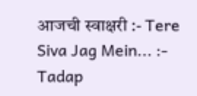आजची स्वाक्षरी :- Tere Siva Jag Mein... :- Tadap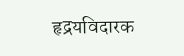हृद्रयविदारक